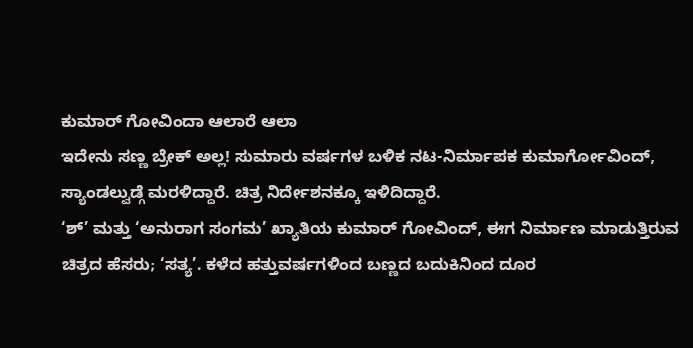ಕುಮಾರ್ ಗೋವಿಂದಾ ಆಲಾರೆ ಆಲಾ
ಇದೇನು ಸಣ್ಣ ಬ್ರೇಕ್ ಅಲ್ಲ! ಸುಮಾರು ವರ್ಷಗಳ ಬಳಿಕ ನಟ-ನಿರ್ಮಾಪಕ ಕುಮಾರ್ಗೋವಿಂದ್, ಸ್ಯಾಂಡಲ್ವುಡ್ಗೆ ಮರಳಿದ್ದಾರೆ. ಚಿತ್ರ ನಿರ್ದೇಶನಕ್ಕೂ ಇಳಿದಿದ್ದಾರೆ.
‘ಶ್’ ಮತ್ತು ‘ಅನುರಾಗ ಸಂಗಮ’ ಖ್ಯಾತಿಯ ಕುಮಾರ್ ಗೋವಿಂದ್, ಈಗ ನಿರ್ಮಾಣ ಮಾಡುತ್ತಿರುವ ಚಿತ್ರದ ಹೆಸರು; ‘ಸತ್ಯ’. ಕಳೆದ ಹತ್ತುವರ್ಷಗಳಿಂದ ಬಣ್ಣದ ಬದುಕಿನಿಂದ ದೂರ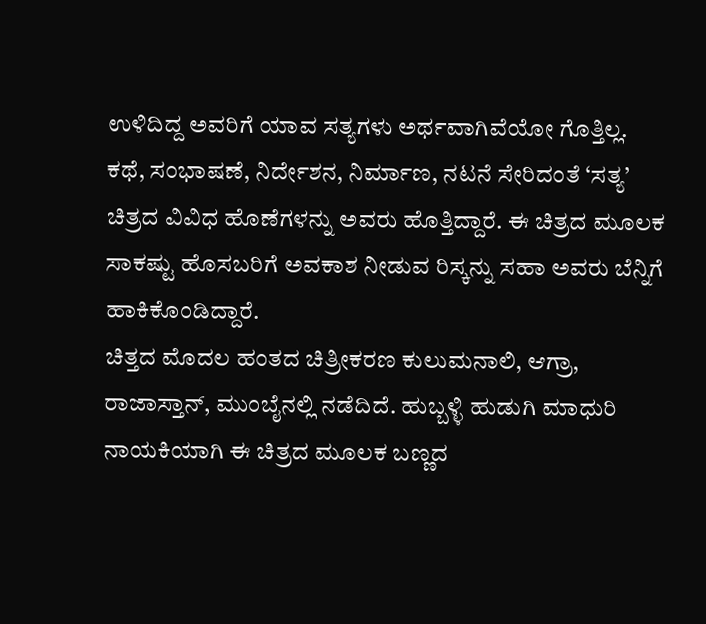ಉಳಿದಿದ್ದ ಅವರಿಗೆ ಯಾವ ಸತ್ಯಗಳು ಅರ್ಥವಾಗಿವೆಯೋ ಗೊತ್ತಿಲ್ಲ.
ಕಥೆ, ಸಂಭಾಷಣೆ, ನಿರ್ದೇಶನ, ನಿರ್ಮಾಣ, ನಟನೆ ಸೇರಿದಂತೆ ‘ಸತ್ಯ’ ಚಿತ್ರದ ವಿವಿಧ ಹೊಣೆಗಳನ್ನು ಅವರು ಹೊತ್ತಿದ್ದಾರೆ. ಈ ಚಿತ್ರದ ಮೂಲಕ ಸಾಕಷ್ಟು ಹೊಸಬರಿಗೆ ಅವಕಾಶ ನೀಡುವ ರಿಸ್ಕನ್ನು ಸಹಾ ಅವರು ಬೆನ್ನಿಗೆ ಹಾಕಿಕೊಂಡಿದ್ದಾರೆ.
ಚಿತ್ತದ ಮೊದಲ ಹಂತದ ಚಿತ್ರೀಕರಣ ಕುಲುಮನಾಲಿ, ಆಗ್ರಾ, ರಾಜಾಸ್ತಾನ್, ಮುಂಬೈನಲ್ಲಿ ನಡೆದಿದೆ. ಹುಬ್ಬಳ್ಳಿ ಹುಡುಗಿ ಮಾಧುರಿ ನಾಯಕಿಯಾಗಿ ಈ ಚಿತ್ರದ ಮೂಲಕ ಬಣ್ಣದ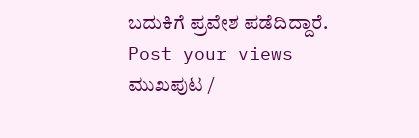ಬದುಕಿಗೆ ಪ್ರವೇಶ ಪಡೆದಿದ್ದಾರೆ.
Post your views
ಮುಖಪುಟ /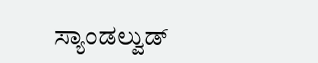ಸ್ಯಾಂಡಲ್ವುಡ್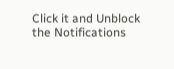Click it and Unblock the Notifications